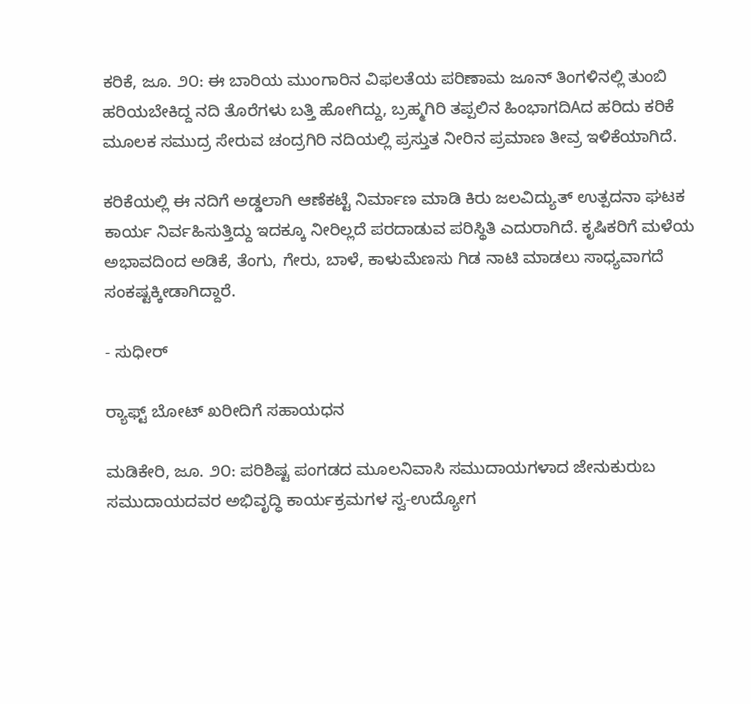ಕರಿಕೆ, ಜೂ. ೨೦: ಈ ಬಾರಿಯ ಮುಂಗಾರಿನ ವಿಫಲತೆಯ ಪರಿಣಾಮ ಜೂನ್ ತಿಂಗಳಿನಲ್ಲಿ ತುಂಬಿ ಹರಿಯಬೇಕಿದ್ದ ನದಿ ತೊರೆಗಳು ಬತ್ತಿ ಹೋಗಿದ್ದು, ಬ್ರಹ್ಮಗಿರಿ ತಪ್ಪಲಿನ ಹಿಂಭಾಗದಿAದ ಹರಿದು ಕರಿಕೆ ಮೂಲಕ ಸಮುದ್ರ ಸೇರುವ ಚಂದ್ರಗಿರಿ ನದಿಯಲ್ಲಿ ಪ್ರಸ್ತುತ ನೀರಿನ ಪ್ರಮಾಣ ತೀವ್ರ ಇಳಿಕೆಯಾಗಿದೆ.

ಕರಿಕೆಯಲ್ಲಿ ಈ ನದಿಗೆ ಅಡ್ಡಲಾಗಿ ಆಣೆಕಟ್ಟೆ ನಿರ್ಮಾಣ ಮಾಡಿ ಕಿರು ಜಲವಿದ್ಯುತ್ ಉತ್ಪದನಾ ಘಟಕ ಕಾರ್ಯ ನಿರ್ವಹಿಸುತ್ತಿದ್ದು ಇದಕ್ಕೂ ನೀರಿಲ್ಲದೆ ಪರದಾಡುವ ಪರಿಸ್ಥಿತಿ ಎದುರಾಗಿದೆ. ಕೃಷಿಕರಿಗೆ ಮಳೆಯ ಅಭಾವದಿಂದ ಅಡಿಕೆ, ತೆಂಗು, ಗೇರು, ಬಾಳೆ, ಕಾಳುಮೆಣಸು ಗಿಡ ನಾಟಿ ಮಾಡಲು ಸಾಧ್ಯವಾಗದೆ ಸಂಕಷ್ಟಕ್ಕೀಡಾಗಿದ್ದಾರೆ.

- ಸುಧೀರ್

ರ‍್ಯಾಫ್ಟ್ ಬೋಟ್ ಖರೀದಿಗೆ ಸಹಾಯಧನ

ಮಡಿಕೇರಿ, ಜೂ. ೨೦: ಪರಿಶಿಷ್ಟ ಪಂಗಡದ ಮೂಲನಿವಾಸಿ ಸಮುದಾಯಗಳಾದ ಜೇನುಕುರುಬ ಸಮುದಾಯದವರ ಅಭಿವೃದ್ಧಿ ಕಾರ್ಯಕ್ರಮಗಳ ಸ್ವ-ಉದ್ಯೋಗ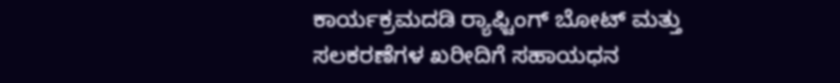ಕಾರ್ಯಕ್ರಮದಡಿ ರ‍್ಯಾಫ್ಟಿಂಗ್ ಬೋಟ್ ಮತ್ತು ಸಲಕರಣೆಗಳ ಖರೀದಿಗೆ ಸಹಾಯಧನ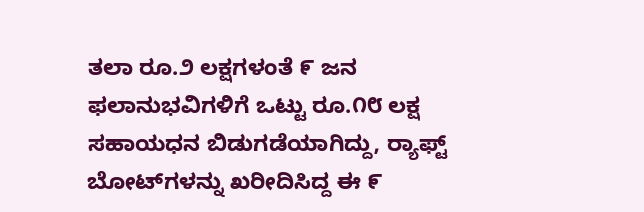ತಲಾ ರೂ.೨ ಲಕ್ಷಗಳಂತೆ ೯ ಜನ ಫಲಾನುಭವಿಗಳಿಗೆ ಒಟ್ಟು ರೂ.೧೮ ಲಕ್ಷ ಸಹಾಯಧನ ಬಿಡುಗಡೆಯಾಗಿದ್ದು, ರ‍್ಯಾಫ್ಟ್ ಬೋಟ್‌ಗಳನ್ನು ಖರೀದಿಸಿದ್ದ ಈ ೯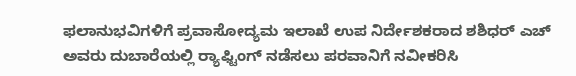ಫಲಾನುಭವಿಗಳಿಗೆ ಪ್ರವಾಸೋದ್ಯಮ ಇಲಾಖೆ ಉಪ ನಿರ್ದೇಶಕರಾದ ಶಶಿಧರ್ ಎಚ್ ಅವರು ದುಬಾರೆಯಲ್ಲಿ ರ‍್ಯಾಫ್ಟಿಂಗ್ ನಡೆಸಲು ಪರವಾನಿಗೆ ನವೀಕರಿಸಿ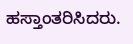ಹಸ್ತಾಂತರಿಸಿದರು.